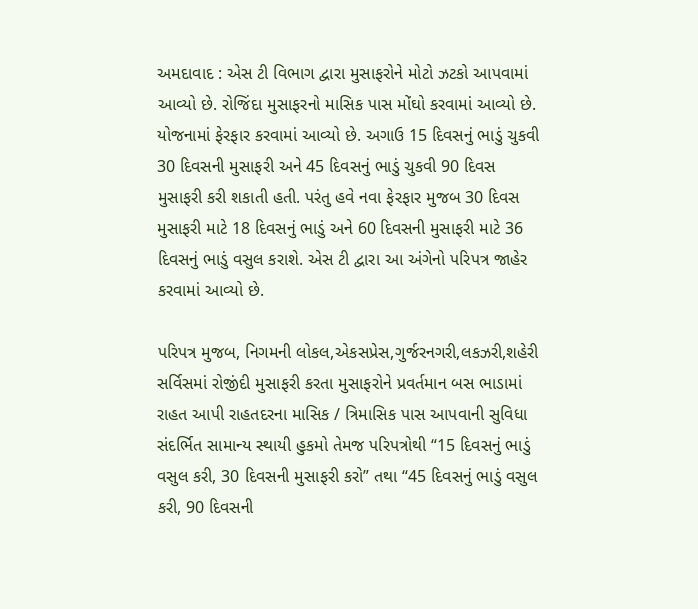અમદાવાદ : એસ ટી વિભાગ દ્વારા મુસાફરોને મોટો ઝટકો આપવામાં આવ્યો છે. રોજિંદા મુસાફરનો માસિક પાસ મોંઘો કરવામાં આવ્યો છે. યોજનામાં ફેરફાર કરવામાં આવ્યો છે. અગાઉ 15 દિવસનું ભાડું ચુકવી 30 દિવસની મુસાફરી અને 45 દિવસનું ભાડું ચુકવી 90 દિવસ મુસાફરી કરી શકાતી હતી. પરંતુ હવે નવા ફેરફાર મુજબ 30 દિવસ મુસાફરી માટે 18 દિવસનું ભાડું અને 60 દિવસની મુસાફરી માટે 36 દિવસનું ભાડું વસુલ કરાશે. એસ ટી દ્વારા આ અંગેનો પરિપત્ર જાહેર કરવામાં આવ્યો છે.

પરિપત્ર મુજબ, નિગમની લોકલ,એકસપ્રેસ,ગુર્જરનગરી,લકઝરી,શહેરી સર્વિસમાં રોજીંદી મુસાફરી કરતા મુસાફરોને પ્રવર્તમાન બસ ભાડામાં રાહત આપી રાહતદરના માસિક / ત્રિમાસિક પાસ આપવાની સુવિધા સંદર્ભિત સામાન્ય સ્થાયી હુકમો તેમજ પરિપત્રોથી “15 દિવસનું ભાડું વસુલ કરી, 30 દિવસની મુસાફરી કરો” તથા “45 દિવસનું ભાડું વસુલ કરી, 90 દિવસની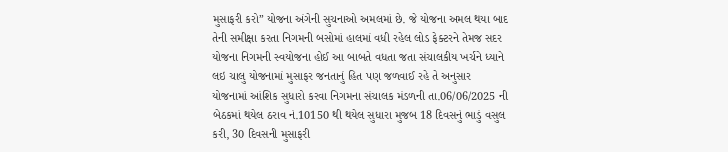મુસાફરી કરો” યોજના અંગેની સુચનાઓ અમલમાં છે. જે યોજના અમલ થયા બાદ તેની સમીક્ષા કરતા નિગમની બસોમાં હાલમાં વધી રહેલ લોડ ફેક્ટરને તેમજ સદર યોજના નિગમની સ્વયોજના હોઈ આ બાબતે વધતા જતા સંચાલકીય ખર્ચને ધ્યાને લઇ ચાલુ યોજનામાં મુસાફર જનતાનું હિત પણ જળવાઈ રહે તે અનુસાર યોજનામાં આંશિક સુધારો કરવા નિગમના સંચાલક મંડળની તા.06/06/2025 ની બેઠકમાં થયેલ ઠરાવ નં.10150 થી થયેલ સુધારા મુજબ 18 દિવસનું ભાડું વસુલ કરી, 30 દિવસની મુસાફરી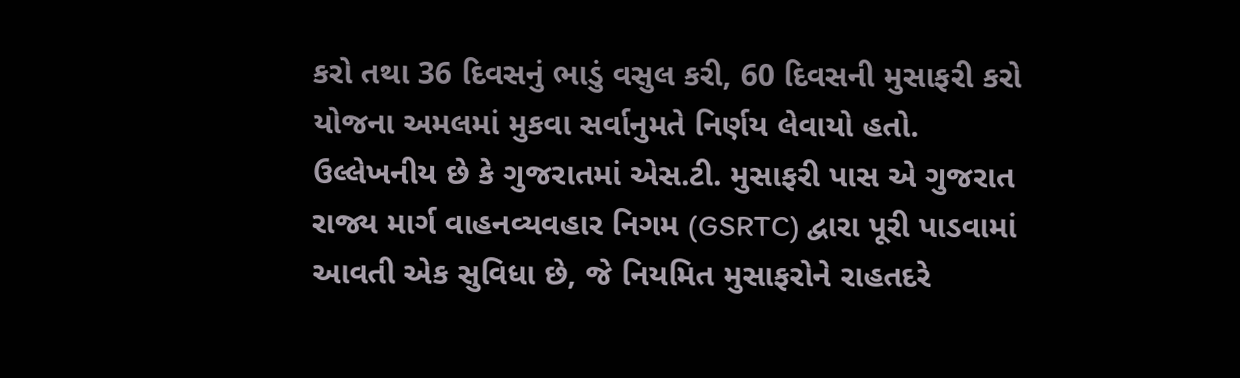કરો તથા 36 દિવસનું ભાડું વસુલ કરી, 60 દિવસની મુસાફરી કરો યોજના અમલમાં મુકવા સર્વાનુમતે નિર્ણય લેવાયો હતો.
ઉલ્લેખનીય છે કે ગુજરાતમાં એસ.ટી. મુસાફરી પાસ એ ગુજરાત રાજ્ય માર્ગ વાહનવ્યવહાર નિગમ (GSRTC) દ્વારા પૂરી પાડવામાં આવતી એક સુવિધા છે, જે નિયમિત મુસાફરોને રાહતદરે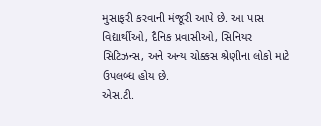મુસાફરી કરવાની મંજૂરી આપે છે. આ પાસ વિદ્યાર્થીઓ, દૈનિક પ્રવાસીઓ, સિનિયર સિટિઝન્સ, અને અન્ય ચોક્કસ શ્રેણીના લોકો માટે ઉપલબ્ધ હોય છે.
એસ.ટી.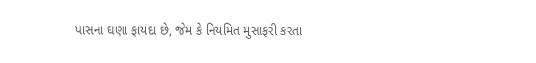પાસના ઘણા ફાયદા છે, જેમ કે નિયમિત મુસાફરી કરતા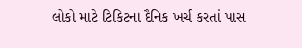લોકો માટે ટિકિટના દૈનિક ખર્ચ કરતાં પાસ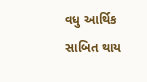વધુ આર્થિક સાબિત થાય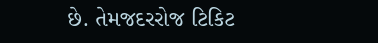છે. તેમજદરરોજ ટિકિટ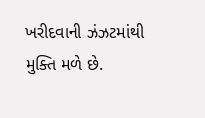ખરીદવાની ઝંઝટમાંથી મુક્તિ મળે છે.